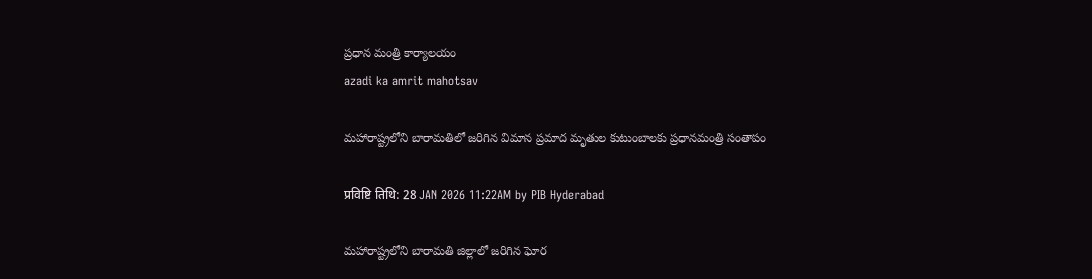ప్రధాన మంత్రి కార్యాలయం
azadi ka amrit mahotsav

మహారాష్ట్రలోని బారామతిలో జరిగిన విమాన ప్రమాద మృతుల కుటుంబాలకు ప్రధానమంత్రి సంతాపం

प्रविष्टि तिथि: 28 JAN 2026 11:22AM by PIB Hyderabad

మహారాష్ట్రలోని బారామతి జిల్లాలో జరిగిన ఘోర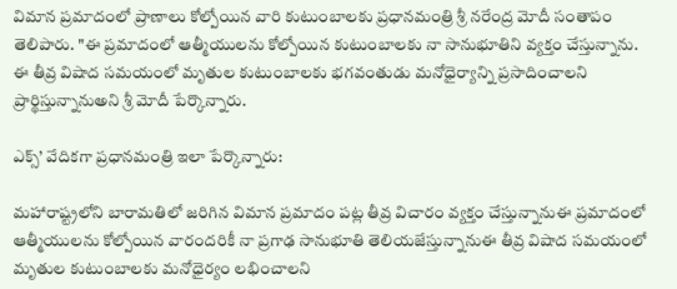విమాన ప్రమాదంలో ప్రాణాలు కోల్పోయిన వారి కుటుంబాలకు ప్రధానమంత్రి శ్రీ నరేంద్ర మోదీ సంతాపం తెలిపారు. "ఈ ప్రమాదంలో ఆత్మీయులను కోల్పోయిన కుటుంబాలకు నా సానుభూతిని వ్యక్తం చేస్తున్నాను. ఈ తీవ్ర విషాద సమయంలో మృతుల కుటుంబాలకు భగవంతుడు మనోధైర్యాన్ని ప్రసాదించాలని ప్రార్థిస్తున్నానుఅని శ్రీ మోదీ పేర్కొన్నారు.

ఎక్స్’ వేదికగా ప్రధానమంత్రి ఇలా పేర్కొన్నారు:

మహారాష్ట్రలోని బారామతిలో జరిగిన విమాన ప్రమాదం పట్ల తీవ్ర విచారం వ్యక్తం చేస్తున్నానుఈ ప్రమాదంలో ఆత్మీయులను కోల్పోయిన వారందరికీ నా ప్రగాఢ సానుభూతి తెలియజేస్తున్నానుఈ తీవ్ర విషాద సమయంలో మృతుల కుటుంబాలకు మనోధైర్యం లభించాలని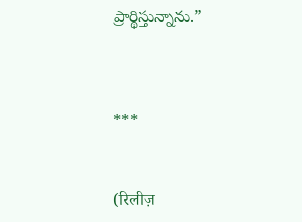ప్రార్థిస్తున్నాను.”



***


(रिलीज़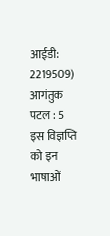आईडी: 2219509) आगंतुक पटल : 5
इस विज्ञप्ति को इन भाषाओं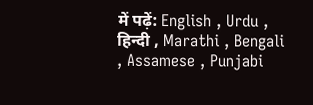में पढ़ें: English , Urdu , हिन्दी , Marathi , Bengali , Assamese , Punjabi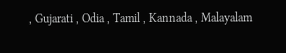, Gujarati , Odia , Tamil , Kannada , Malayalam